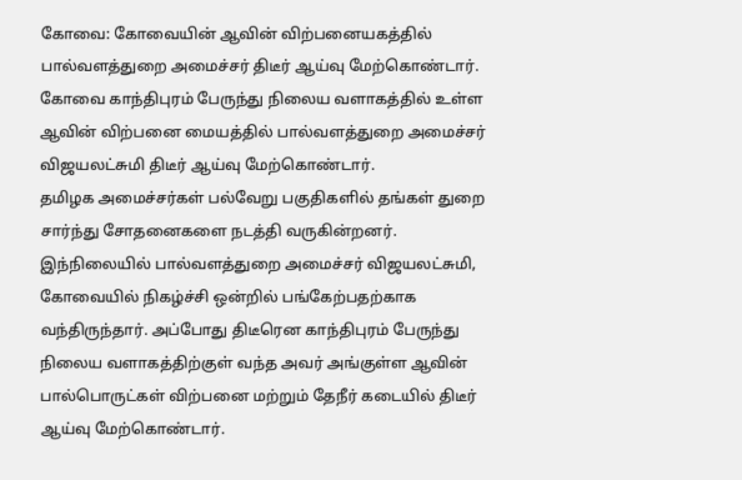கோவை: கோவையின் ஆவின் விற்பனையகத்தில் பால்வளத்துறை அமைச்சர் திடீர் ஆய்வு மேற்கொண்டார்.
கோவை காந்திபுரம் பேருந்து நிலைய வளாகத்தில் உள்ள ஆவின் விற்பனை மையத்தில் பால்வளத்துறை அமைச்சர் விஜயலட்சுமி திடீர் ஆய்வு மேற்கொண்டார்.
தமிழக அமைச்சர்கள் பல்வேறு பகுதிகளில் தங்கள் துறை சார்ந்து சோதனைகளை நடத்தி வருகின்றனர். இந்நிலையில் பால்வளத்துறை அமைச்சர் விஜயலட்சுமி, கோவையில் நிகழ்ச்சி ஒன்றில் பங்கேற்பதற்காக வந்திருந்தார். அப்போது திடீரென காந்திபுரம் பேருந்து நிலைய வளாகத்திற்குள் வந்த அவர் அங்குள்ள ஆவின் பால்பொருட்கள் விற்பனை மற்றும் தேநீர் கடையில் திடீர் ஆய்வு மேற்கொண்டார்.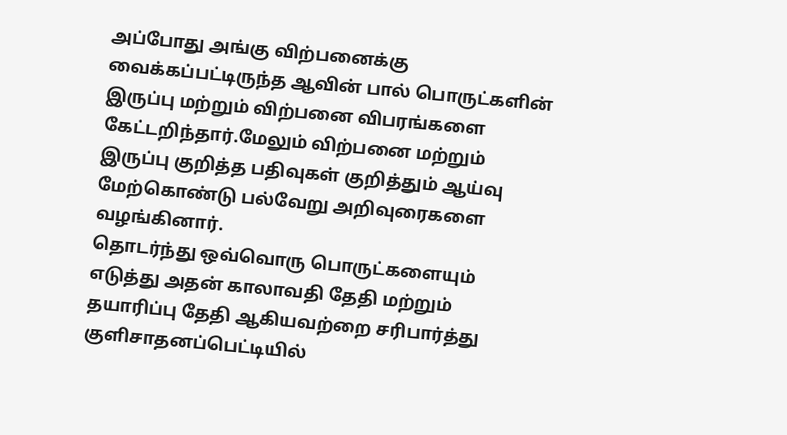அப்போது அங்கு விற்பனைக்கு வைக்கப்பட்டிருந்த ஆவின் பால் பொருட்களின் இருப்பு மற்றும் விற்பனை விபரங்களை கேட்டறிந்தார்.மேலும் விற்பனை மற்றும் இருப்பு குறித்த பதிவுகள் குறித்தும் ஆய்வு மேற்கொண்டு பல்வேறு அறிவுரைகளை வழங்கினார்.
தொடர்ந்து ஒவ்வொரு பொருட்களையும் எடுத்து அதன் காலாவதி தேதி மற்றும் தயாரிப்பு தேதி ஆகியவற்றை சரிபார்த்து குளிசாதனப்பெட்டியில்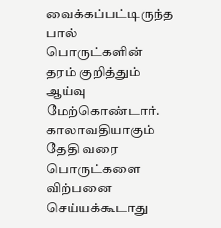வைக்கப்பட்டிருந்த பால் பொருட்களின் தரம் குறித்தும் ஆய்வு மேற்கொண்டார். காலாவதியாகும் தேதி வரை பொருட்களை விற்பனை செய்யக்கூடாது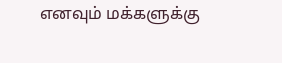எனவும் மக்களுக்கு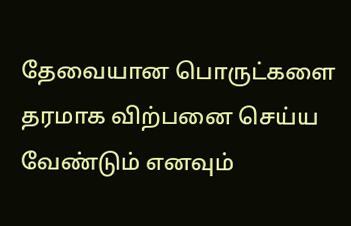தேவையான பொருட்களை தரமாக விற்பனை செய்ய வேண்டும் எனவும்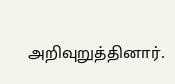அறிவுறுத்தினார்.